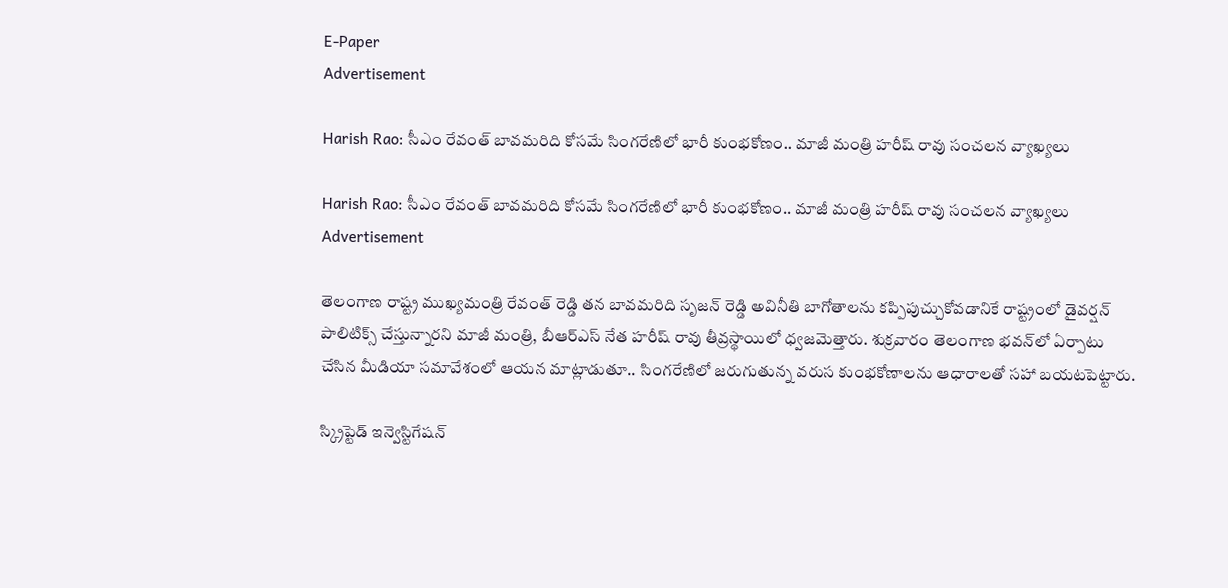E-Paper
Advertisement

Harish Rao: సీఎం రేవంత్ బావమరిది కోసమే సింగరేణిలో భారీ కుంభకోణం.. మాజీ మంత్రి హరీష్ రావు సంచలన వ్యాఖ్యలు

Harish Rao: సీఎం రేవంత్ బావమరిది కోసమే సింగరేణిలో భారీ కుంభకోణం.. మాజీ మంత్రి హరీష్ రావు సంచలన వ్యాఖ్యలు
Advertisement

తెలంగాణ రాష్ట్ర ముఖ్యమంత్రి రేవంత్ రెడ్డి తన బావమరిది సృజన్ రెడ్డి అవినీతి బాగోతాలను కప్పిపుచ్చుకోవడానికే రాష్ట్రంలో డైవర్షన్ పాలిటిక్స్ చేస్తున్నారని మాజీ మంత్రి, బీఆర్ఎస్ నేత హరీష్ రావు తీవ్రస్థాయిలో ధ్వజమెత్తారు. శుక్రవారం తెలంగాణ భవన్‌లో ఏర్పాటు చేసిన మీడియా సమావేశంలో ఆయన మాట్లాడుతూ.. సింగరేణిలో జరుగుతున్న వరుస కుంభకోణాలను ఆధారాలతో సహా బయటపెట్టారు.

స్క్రిప్టెడ్ ఇన్వెస్టిగేషన్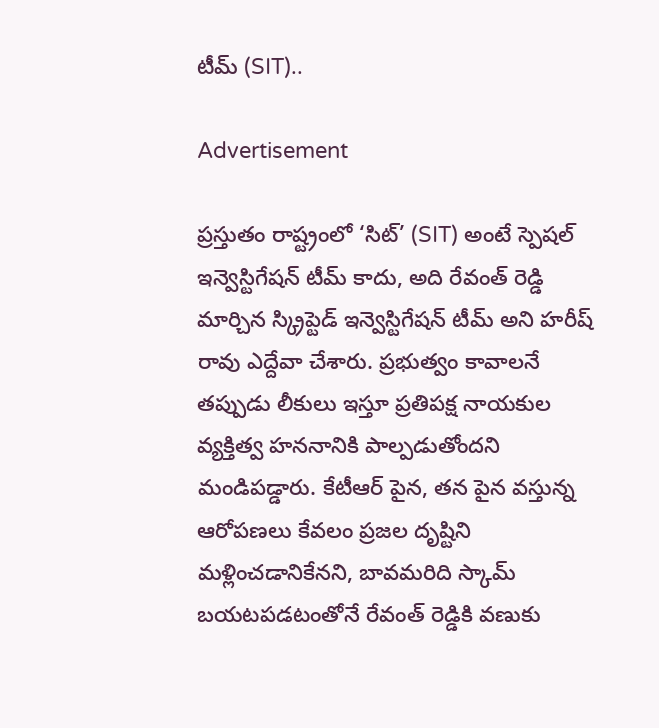టీమ్ (SIT)..

Advertisement

ప్రస్తుతం రాష్ట్రంలో ‘సిట్’ (SIT) అంటే స్పెషల్ ఇన్వెస్టిగేషన్ టీమ్ కాదు, అది రేవంత్ రెడ్డి మార్చిన స్క్రిప్టెడ్ ఇన్వెస్టిగేషన్ టీమ్ అని హరీష్ రావు ఎద్దేవా చేశారు. ప్రభుత్వం కావాలనే తప్పుడు లీకులు ఇస్తూ ప్రతిపక్ష నాయకుల వ్యక్తిత్వ హననానికి పాల్పడుతోందని మండిపడ్డారు. కేటీఆర్ పైన, తన పైన వస్తున్న ఆరోపణలు కేవలం ప్రజల దృష్టిని మళ్లించడానికేనని, బావమరిది స్కామ్ బయటపడటంతోనే రేవంత్ రెడ్డికి వణుకు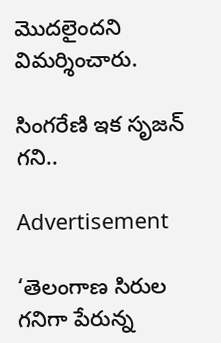మొదలైందని విమర్శించారు.

సింగరేణి ఇక సృజన్ గని..

Advertisement

‘తెలంగాణ సిరుల గనిగా పేరున్న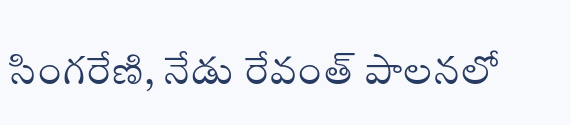సింగరేణి, నేడు రేవంత్ పాలనలో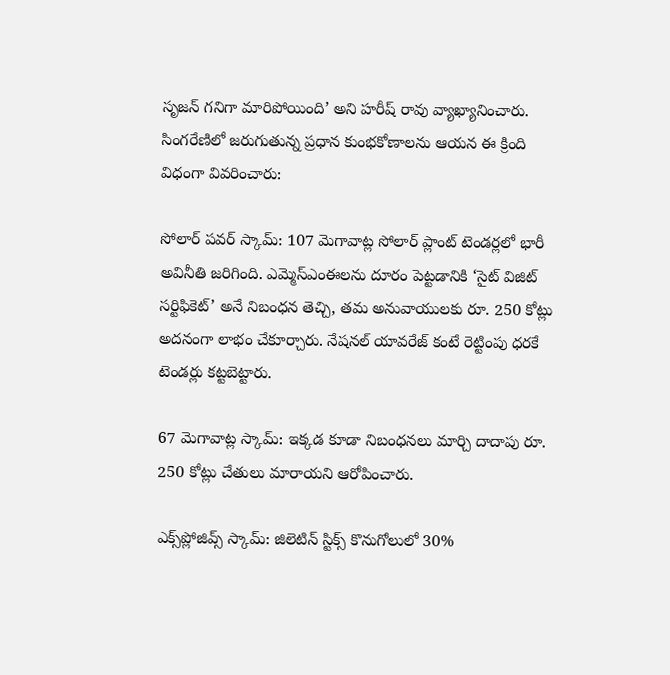సృజన్ గనిగా మారిపోయింది’ అని హరీష్ రావు వ్యాఖ్యానించారు. సింగరేణిలో జరుగుతున్న ప్రధాన కుంభకోణాలను ఆయన ఈ క్రింది విధంగా వివరించారు:

సోలార్ పవర్ స్కామ్: 107 మెగావాట్ల సోలార్ ప్లాంట్ టెండర్లలో భారీ అవినీతి జరిగింది. ఎమ్మెస్ఎంఈలను దూరం పెట్టడానికి ‘సైట్ విజిట్ సర్టిఫికెట్’ అనే నిబంధన తెచ్చి, తమ అనువాయులకు రూ. 250 కోట్లు అదనంగా లాభం చేకూర్చారు. నేషనల్ యావరేజ్ కంటే రెట్టింపు ధరకే టెండర్లు కట్టబెట్టారు.

67 మెగావాట్ల స్కామ్: ఇక్కడ కూడా నిబంధనలు మార్చి దాదాపు రూ. 250 కోట్లు చేతులు మారాయని ఆరోపించారు.

ఎక్స్‌ప్లోజివ్స్ స్కామ్: జిలెటిన్ స్టిక్స్ కొనుగోలులో 30%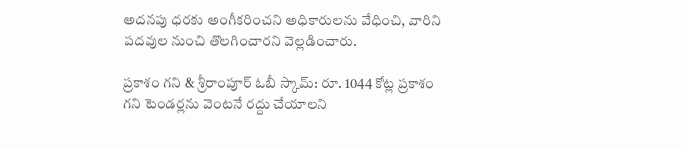అదనపు ధరకు అంగీకరించని అధికారులను వేధించి, వారిని పదవుల నుంచి తొలగించారని వెల్లడించారు.

ప్రకాశం గని & శ్రీరాంపూర్ ఓబీ స్కామ్: రూ. 1044 కోట్ల ప్రకాశం గని టెండర్లను వెంటనే రద్దు చేయాలని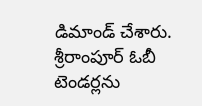డిమాండ్ చేశారు. శ్రీరాంపూర్ ఓబీ టెండర్లను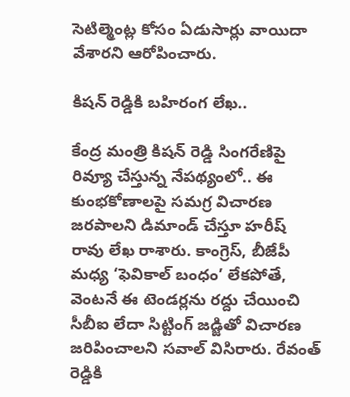సెటిల్మెంట్ల కోసం ఏడుసార్లు వాయిదా వేశారని ఆరోపించారు.

కిషన్ రెడ్డికి బహిరంగ లేఖ..

కేంద్ర మంత్రి కిషన్ రెడ్డి సింగరేణిపై రివ్యూ చేస్తున్న నేపథ్యంలో.. ఈ కుంభకోణాలపై సమగ్ర విచారణ జరపాలని డిమాండ్ చేస్తూ హరీష్ రావు లేఖ రాశారు. కాంగ్రెస్, బీజేపీ మధ్య ‘ఫెవికాల్ బంధం’ లేకపోతే, వెంటనే ఈ టెండర్లను రద్దు చేయించి సీబీఐ లేదా సిట్టింగ్ జడ్జితో విచారణ జరిపించాలని సవాల్ విసిరారు. రేవంత్ రెడ్డికి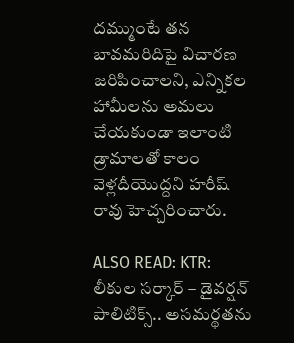దమ్ముంటే తన బావమరిదిపై విచారణ జరిపించాలని, ఎన్నికల హామీలను అమలు చేయకుండా ఇలాంటి డ్రామాలతో కాలం వెళ్లదీయొద్దని హరీష్ రావు హెచ్చరించారు.

ALSO READ: KTR: లీకుల సర్కార్ – డైవర్షన్ పాలిటిక్స్.. అసమర్థతను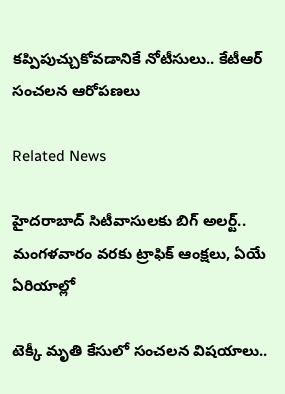కప్పిపుచ్చుకోవడానికే నోటీసులు.. కేటీఆర్ సంచలన ఆరోపణలు

Related News

హైదరాబాద్ సిటీవాసులకు బిగ్ అలర్ట్.. మంగళవారం వరకు ట్రాఫిక్ ఆంక్షలు, ఏయే ఏరియాల్లో

టెక్కీ మృతి కేసులో సంచలన విషయాలు..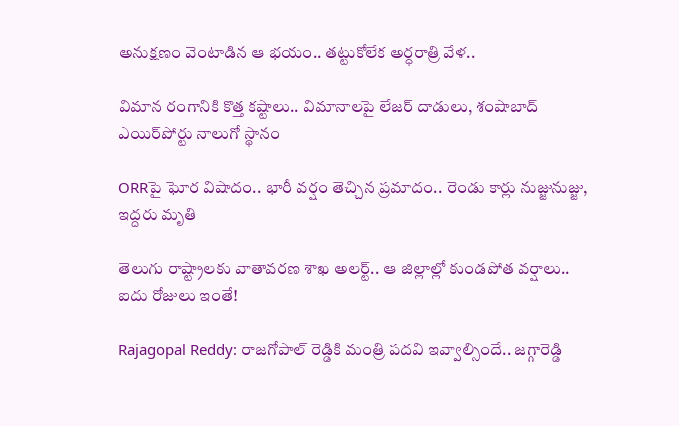అనుక్షణం వెంటాడిన ఆ భయం.. తట్టుకోలేక అర్ధరాత్రి వేళ..

విమాన రంగానికి కొత్త కష్టాలు.. విమానాలపై లేజర్ దాడులు, శంషాబాద్ ఎయిర్‌పోర్టు నాలుగో స్థానం

ORRపై ఘోర విషాదం.. భారీ వర్షం తెచ్చిన ప్రమాదం.. రెండు కార్లు నుజ్జునుజ్జు, ఇద్దరు మృతి

తెలుగు రాష్ట్రాలకు వాతావరణ శాఖ అలర్ట్.. ఆ జిల్లాల్లో కుండపోత వర్షాలు.. ఐదు రోజులు ఇంతే!

Rajagopal Reddy: రాజగోపాల్ రెడ్డికి మంత్రి పదవి ఇవ్వాల్సిందే.. జగ్గారెడ్డి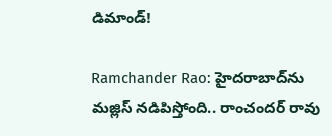డిమాండ్!

Ramchander Rao: హైదరాబాద్‌ను మజ్లిస్ నడిపిస్తోంది.. రాంచందర్ రావు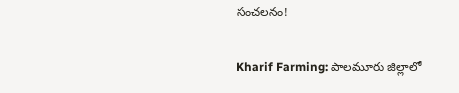సంచలనం!

Kharif Farming: పాలమూరు జిల్లాలో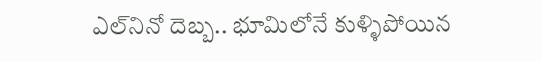ఎల్‌నినో దెబ్బ.. భూమిలోనే కుళ్ళిపోయిన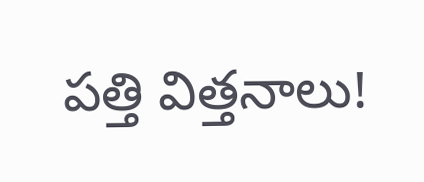పత్తి విత్తనాలు!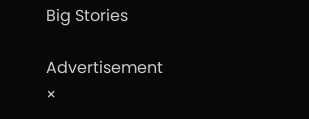Big Stories

Advertisement
×